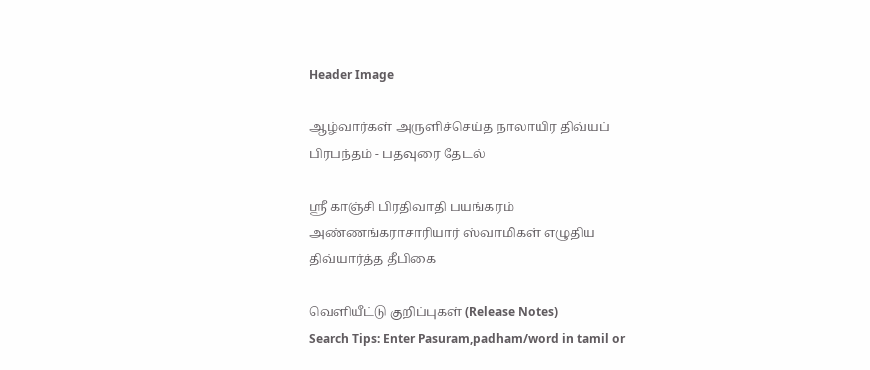Header Image

ஆழ்வார்கள் அருளிச்செய்த நாலாயிர திவ்யப் பிரபந்தம் - பதவுரை தேடல்

ஸ்ரீ காஞ்சி பிரதிவாதி பயங்கரம் அண்ணங்கராசாரியார் ஸ்வாமிகள் எழுதிய திவ்யார்த்த தீபிகை

வெளியீட்டு குறிப்புகள் (Release Notes)
Search Tips: Enter Pasuram,padham/word in tamil or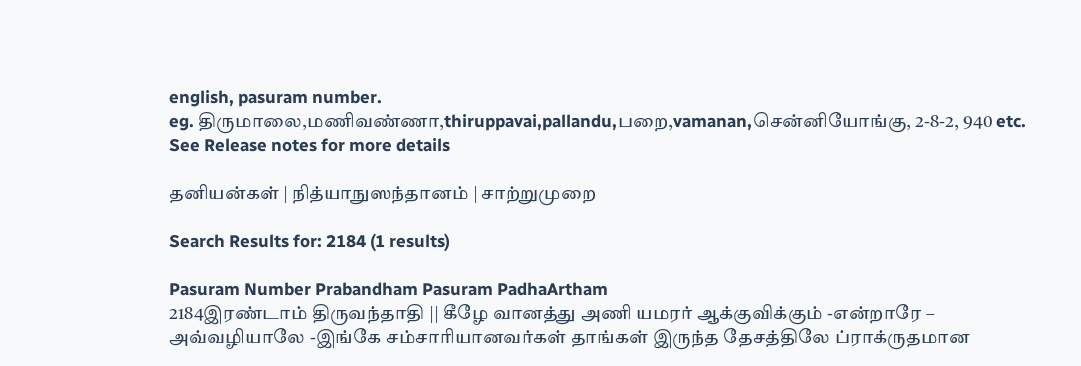english, pasuram number.
eg. திருமாலை,மணிவண்ணா,thiruppavai,pallandu,பறை,vamanan,சென்னியோங்கு, 2-8-2, 940 etc.
See Release notes for more details

தனியன்கள் | நித்யாநுஸந்தானம் | சாற்றுமுறை

Search Results for: 2184 (1 results)

Pasuram Number Prabandham Pasuram PadhaArtham
2184இரண்டாம் திருவந்தாதி || கீழே வானத்து அணி யமரர் ஆக்குவிக்கும் -என்றாரே – அவ்வழியாலே -இங்கே சம்சாரியானவர்கள் தாங்கள் இருந்த தேசத்திலே ப்ராக்ருதமான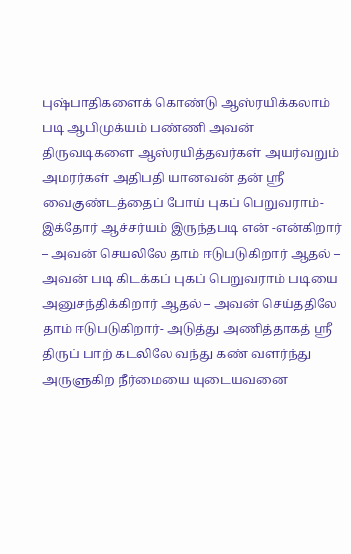புஷ்பாதிகளைக் கொண்டு ஆஸ்ரயிக்கலாம் படி ஆபிமுக்யம் பண்ணி அவன் திருவடிகளை ஆஸ்ரயித்தவர்கள் அயர்வறும் அமரர்கள் அதிபதி யானவன் தன் ஸ்ரீ வைகுண்டத்தைப் போய் புகப் பெறுவராம்- இக்தோர் ஆச்சர்யம் இருந்தபடி என் -என்கிறார் – அவன் செயலிலே தாம் ஈடுபடுகிறார் ஆதல் – அவன் படி கிடக்கப் புகப் பெறுவராம் படியை அனுசந்திக்கிறார் ஆதல் – அவன் செய்ததிலே தாம் ஈடுபடுகிறார்- அடுத்து அணித்தாகத் ஸ்ரீ திருப் பாற் கடலிலே வந்து கண் வளர்ந்து அருளுகிற நீர்மையை யுடையவனை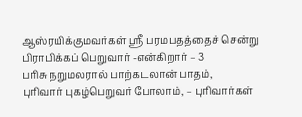ஆஸ்ரயிக்குமவர்கள் ஸ்ரீ பரமபதத்தைச் சென்று பிராபிக்கப் பெறுவார் -என்கிறார் – 3
பரிசு நறுமலரால் பாற்கடலான் பாதம்,
புரிவார் புகழ்பெறுவர் போலாம், – புரிவார்கள்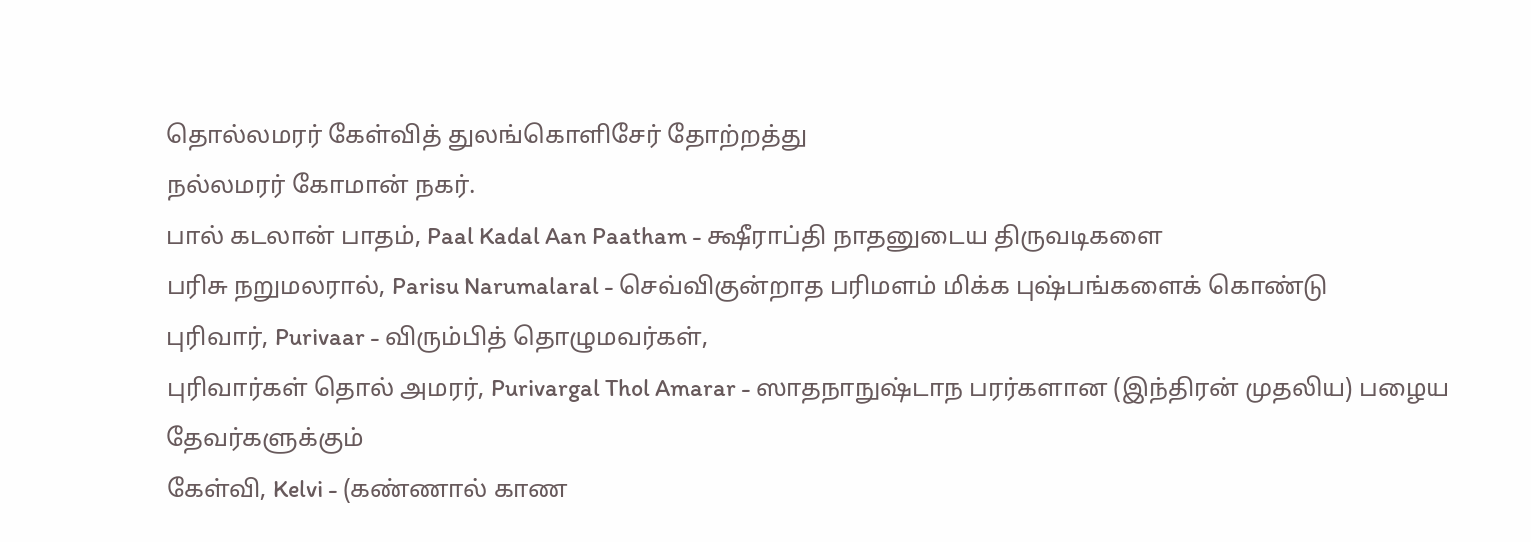தொல்லமரர் கேள்வித் துலங்கொளிசேர் தோற்றத்து
நல்லமரர் கோமான் நகர்.
பால் கடலான் பாதம், Paal Kadal Aan Paatham - க்ஷீராப்தி நாதனுடைய திருவடிகளை
பரிசு நறுமலரால், Parisu Narumalaral - செவ்விகுன்றாத பரிமளம் மிக்க புஷ்பங்களைக் கொண்டு
புரிவார், Purivaar - விரும்பித் தொழுமவர்கள்,
புரிவார்கள் தொல் அமரர், Purivargal Thol Amarar - ஸாதநாநுஷ்டாந பரர்களான (இந்திரன் முதலிய) பழைய தேவர்களுக்கும்
கேள்வி, Kelvi - (கண்ணால் காண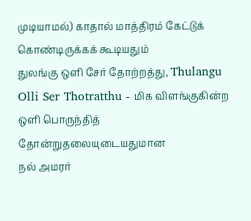முடியாமல்) காதால் மாத்திரம் கேட்டுக் கொண்டிருக்கக் கூடியதும்
துலங்கு ஒளி சேர் தோற்றத்து, Thulangu Olli Ser Thotratthu - மிக விளங்குகின்ற ஒளி பொருந்தித் தோன்றுதலையுடையதுமான
நல் அமரர்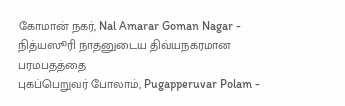கோமான் நகர், Nal Amarar Goman Nagar - நித்யஸூரி நாதனுடைய திவ்யநகரமான பரமபதத்தை
புகப்பெறுவர் போலாம், Pugapperuvar Polam -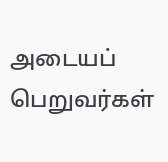அடையப் பெறுவர்கள்